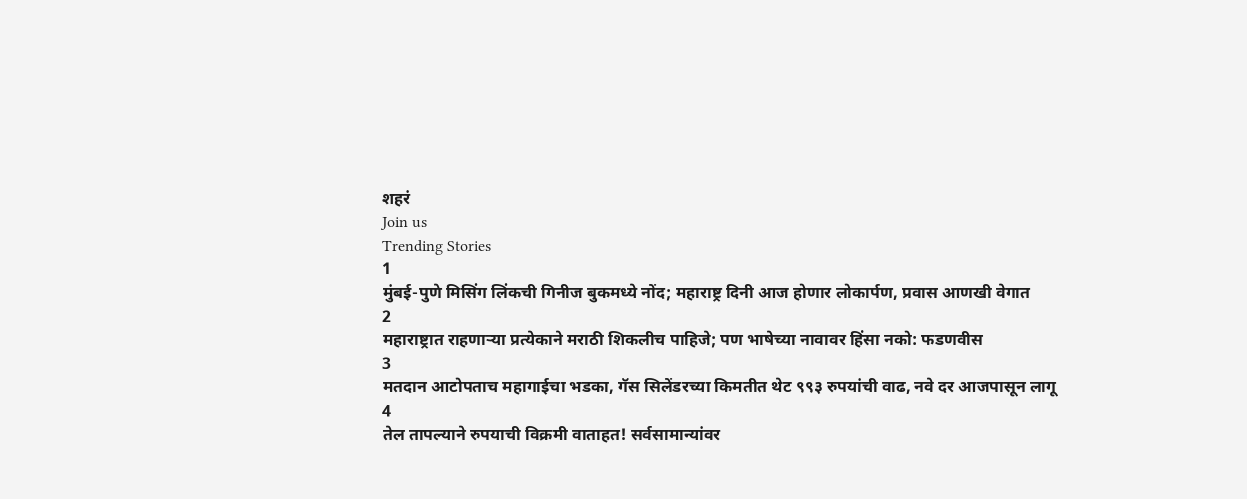शहरं
Join us
Trending Stories
1
मुंबई-पुणे मिसिंग लिंकची गिनीज बुकमध्ये नोंद; महाराष्ट्र दिनी आज होणार लोकार्पण, प्रवास आणखी वेगात
2
महाराष्ट्रात राहणाऱ्या प्रत्येकाने मराठी शिकलीच पाहिजे; पण भाषेच्या नावावर हिंसा नको: फडणवीस
3
मतदान आटोपताच महागाईचा भडका, गॅस सिलेंडरच्या किमतीत थेट ९९३ रुपयांची वाढ, नवे दर आजपासून लागू
4
तेल तापल्याने रुपयाची विक्रमी वाताहत! सर्वसामान्यांवर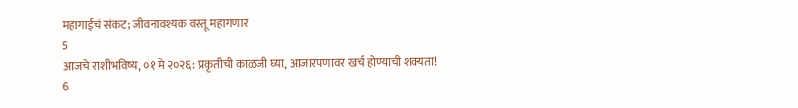महागाईचं संकट; जीवनावश्यक वस्तू महागणार
5
आजचे राशीभविष्य, ०१ मे २०२६: प्रकृतीची काळजी घ्या, आजारपणावर खर्च होण्याची शक्यता!
6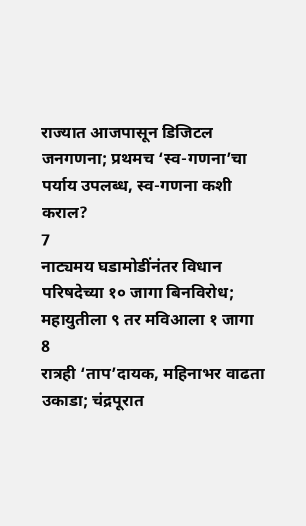राज्यात आजपासून डिजिटल जनगणना; प्रथमच ‘स्व-गणना’चा पर्याय उपलब्ध, स्व-गणना कशी कराल?
7
नाट्यमय घडामोडींनंतर विधान परिषदेच्या १० जागा बिनविरोध; महायुतीला ९ तर मविआला १ जागा
8
रात्रही ‘ताप’दायक, महिनाभर वाढता उकाडा; चंद्रपूरात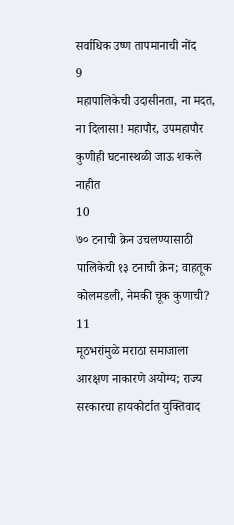सर्वाधिक उष्ण तापमानाची नोंद
9
महापालिकेची उदासीनता, ना मदत, ना दिलासा! महापौर, उपमहापौर कुणीही घटनास्थळी जाऊ शकले नाहीत
10
७० टनाची क्रेन उचलण्यासाठी पालिकेची १३ टनाची क्रेन; वाहतूक कोलमडली, नेमकी चूक कुणाची?
11
मूठभरांमुळे मराठा समाजाला आरक्षण नाकारणे अयोग्य; राज्य सरकारचा हायकोर्टात युक्तिवाद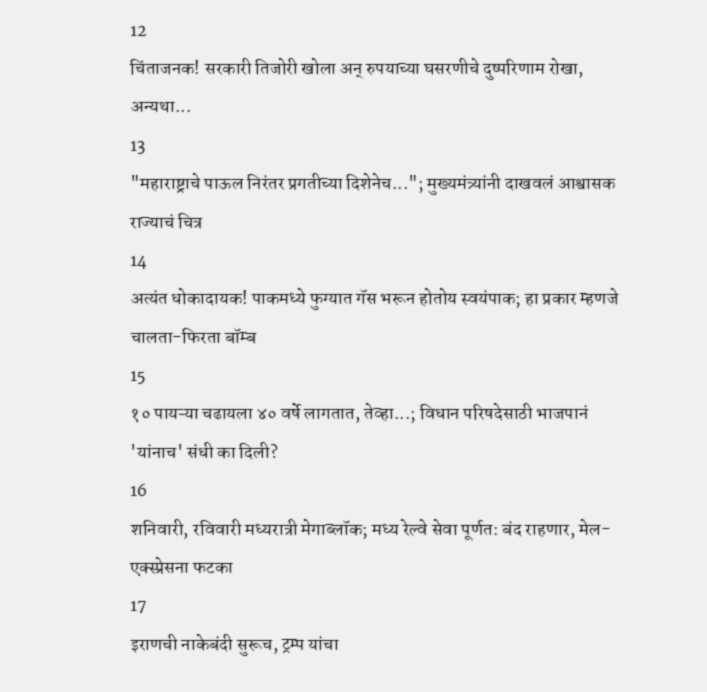12
चिंताजनक! सरकारी तिजोरी खोला अन् रुपयाच्या घसरणीचे दुष्परिणाम रोखा, अन्यथा...
13
"महाराष्ट्राचे पाऊल निरंतर प्रगतीच्या दिशेनेच..."; मुख्यमंत्र्यांनी दाखवलं आश्वासक राज्याचं चित्र
14
अत्यंत धोकादायक! पाकमध्ये फुग्यात गॅस भरून होतोय स्वयंपाक; हा प्रकार म्हणजे चालता-फिरता बॉम्ब
15
१० पायऱ्या चढायला ४० वर्षे लागतात, तेव्हा...; विधान परिषदेसाठी भाजपानं 'यांनाच' संधी का दिली?
16
शनिवारी, रविवारी मध्यरात्री मेगाब्लॉक; मध्य रेल्वे सेवा पूर्णत: बंद राहणार, मेल-एक्स्प्रेसना फटका
17
इराणची नाकेबंदी सुरूच, ट्रम्प यांचा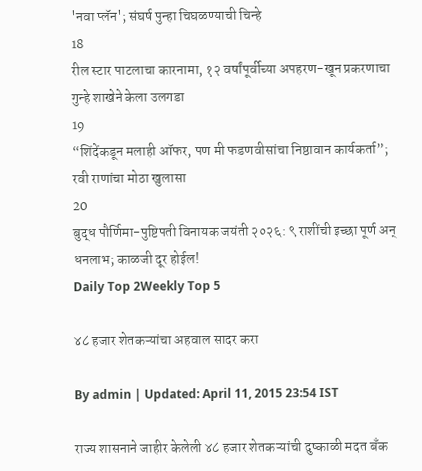'नवा प्लॅन'; संघर्ष पुन्हा चिघळण्याची चिन्हे
18
रील स्टार पाटलाचा कारनामा, १२ वर्षांपूर्वीच्या अपहरण-खून प्रकरणाचा गुन्हे शाखेने केला उलगडा
19
“शिंदेंकडून मलाही ऑफर, पण मी फडणवीसांचा निष्ठावान कार्यकर्ता”; रवी राणांचा मोठा खुलासा
20
बुद्ध पौर्णिमा-पुष्टिपती विनायक जयंती २०२६: ९ राशींची इच्छा पूर्ण अन् धनलाभ; काळजी दूर होईल!
Daily Top 2Weekly Top 5

४८ हजार शेतकऱ्यांचा अहवाल सादर करा

By admin | Updated: April 11, 2015 23:54 IST

राज्य शासनाने जाहीर केलेली ४८ हजार शेतकऱ्यांची दुष्काळी मदत बँक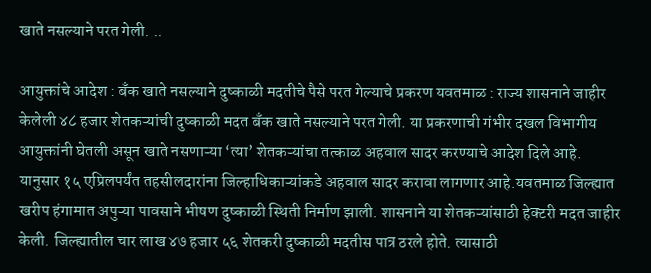खाते नसल्याने परत गेली. ..

आयुक्तांचे आदेश : बँक खाते नसल्याने दुष्काळी मदतीचे पैसे परत गेल्याचे प्रकरण यवतमाळ : राज्य शासनाने जाहीर केलेली ४८ हजार शेतकऱ्यांची दुष्काळी मदत बँक खाते नसल्याने परत गेली. या प्रकरणाची गंभीर दखल विभागीय आयुक्तांनी घेतली असून खाते नसणाऱ्या ‘त्या’ शेतकऱ्यांचा तत्काळ अहवाल सादर करण्याचे आदेश दिले आहे. यानुसार १५ एप्रिलपर्यंत तहसीलदारांना जिल्हाधिकाऱ्यांकडे अहवाल सादर करावा लागणार आहे.यवतमाळ जिल्ह्यात खरीप हंगामात अपुऱ्या पावसाने भीषण दुष्काळी स्थिती निर्माण झाली. शासनाने या शेतकऱ्यांसाठी हेक्टरी मदत जाहीर केली. जिल्ह्यातील चार लाख ४७ हजार ५६ शेतकरी दुष्काळी मदतीस पात्र ठरले होते. त्यासाठी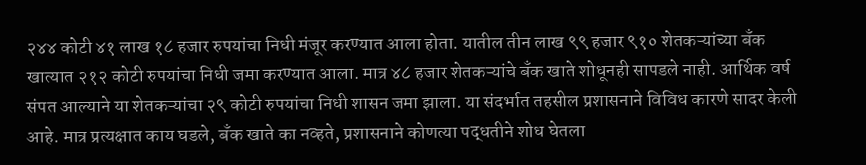२४४ कोटी ४१ लाख १८ हजार रुपयांचा निधी मंजूर करण्यात आला होता. यातील तीन लाख ९९ हजार ९१० शेतकऱ्यांच्या बँक खात्यात २१२ कोटी रुपयांचा निधी जमा करण्यात आला. मात्र ४८ हजार शेतकऱ्यांचे बँक खाते शोधूनही सापडले नाही. आर्थिक वर्ष संपत आल्याने या शेतकऱ्यांचा २९ कोटी रुपयांचा निधी शासन जमा झाला. या संदर्भात तहसील प्रशासनाने विविध कारणे सादर केली आहे. मात्र प्रत्यक्षात काय घडले, बँक खाते का नव्हते, प्रशासनाने कोणत्या पद्धतीने शोध घेतला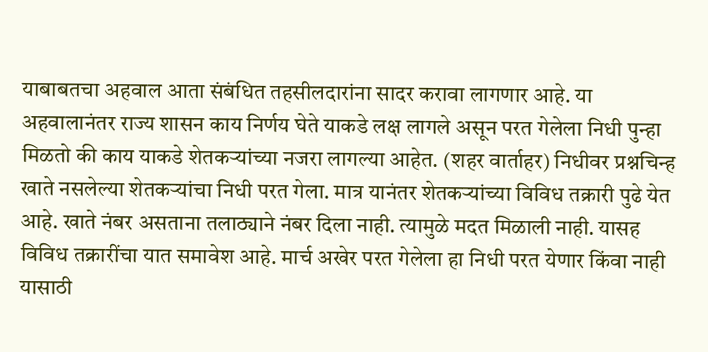याबाबतचा अहवाल आता संबंधित तहसीलदारांना सादर करावा लागणार आहे. या अहवालानंतर राज्य शासन काय निर्णय घेते याकडे लक्ष लागले असून परत गेलेला निधी पुन्हा मिळतो की काय याकडे शेतकऱ्यांच्या नजरा लागल्या आहेत. (शहर वार्ताहर) निधीवर प्रश्नचिन्ह खाते नसलेल्या शेतकऱ्यांचा निधी परत गेला. मात्र यानंतर शेतकऱ्यांच्या विविध तक्रारी पुढे येत आहे. खाते नंबर असताना तलाठ्याने नंबर दिला नाही. त्यामुळे मदत मिळाली नाही. यासह विविध तक्रारींचा यात समावेश आहे. मार्च अखेर परत गेलेला हा निधी परत येणार किंवा नाही यासाठी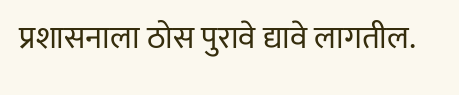प्रशासनाला ठोस पुरावे द्यावे लागतील.